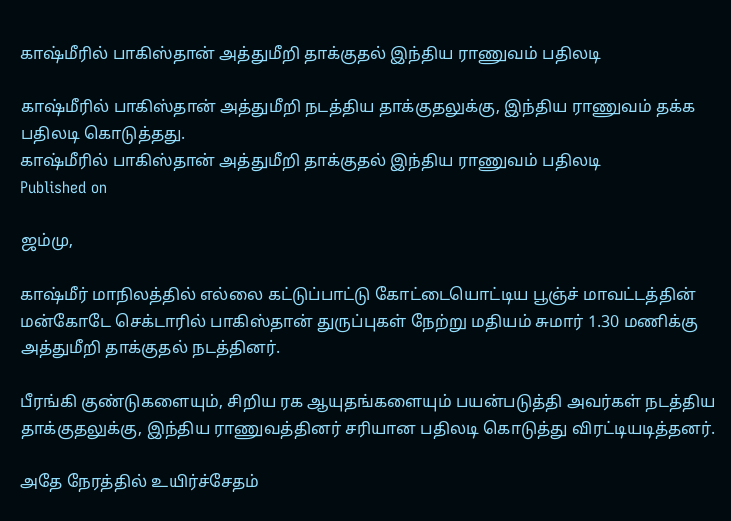காஷ்மீரில் பாகிஸ்தான் அத்துமீறி தாக்குதல் இந்திய ராணுவம் பதிலடி

காஷ்மீரில் பாகிஸ்தான் அத்துமீறி நடத்திய தாக்குதலுக்கு, இந்திய ராணுவம் தக்க பதிலடி கொடுத்தது.
காஷ்மீரில் பாகிஸ்தான் அத்துமீறி தாக்குதல் இந்திய ராணுவம் பதிலடி
Published on

ஜம்மு,

காஷ்மீர் மாநிலத்தில் எல்லை கட்டுப்பாட்டு கோட்டையொட்டிய பூஞ்ச் மாவட்டத்தின் மன்கோடே செக்டாரில் பாகிஸ்தான் துருப்புகள் நேற்று மதியம் சுமார் 1.30 மணிக்கு அத்துமீறி தாக்குதல் நடத்தினர்.

பீரங்கி குண்டுகளையும், சிறிய ரக ஆயுதங்களையும் பயன்படுத்தி அவர்கள் நடத்திய தாக்குதலுக்கு, இந்திய ராணுவத்தினர் சரியான பதிலடி கொடுத்து விரட்டியடித்தனர்.

அதே நேரத்தில் உயிர்ச்சேதம்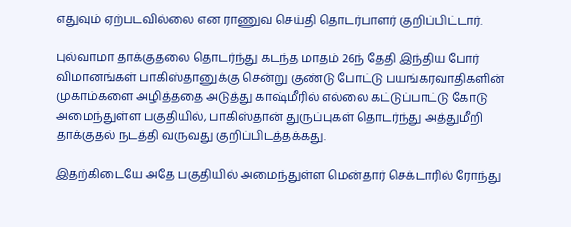எதுவும் ஏற்படவில்லை என ராணுவ செய்தி தொடர்பாளர் குறிப்பிட்டார்.

புல்வாமா தாக்குதலை தொடர்ந்து கடந்த மாதம் 26ந் தேதி இந்திய போர் விமானங்கள் பாகிஸ்தானுக்கு சென்று குண்டு போட்டு பயங்கரவாதிகளின் முகாம்களை அழித்ததை அடுத்து காஷ்மீரில் எல்லை கட்டுப்பாட்டு கோடு அமைந்துள்ள பகுதியில், பாகிஸ்தான் துருப்புகள் தொடர்ந்து அத்துமீறி தாக்குதல் நடத்தி வருவது குறிப்பிடத்தக்கது.

இதற்கிடையே அதே பகுதியில் அமைந்துள்ள மென்தார் செக்டாரில் ரோந்து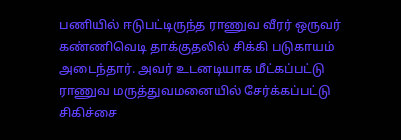பணியில் ஈடுபட்டிருந்த ராணுவ வீரர் ஒருவர் கண்ணிவெடி தாக்குதலில் சிக்கி படுகாயம் அடைந்தார். அவர் உடனடியாக மீட்கப்பட்டு ராணுவ மருத்துவமனையில் சேர்க்கப்பட்டு சிகிச்சை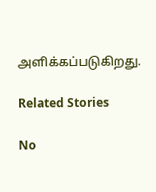அளிக்கப்படுகிறது.

Related Stories

No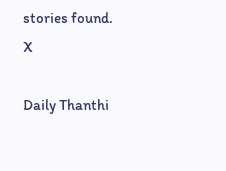stories found.
X

Daily Thanthi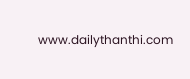www.dailythanthi.com